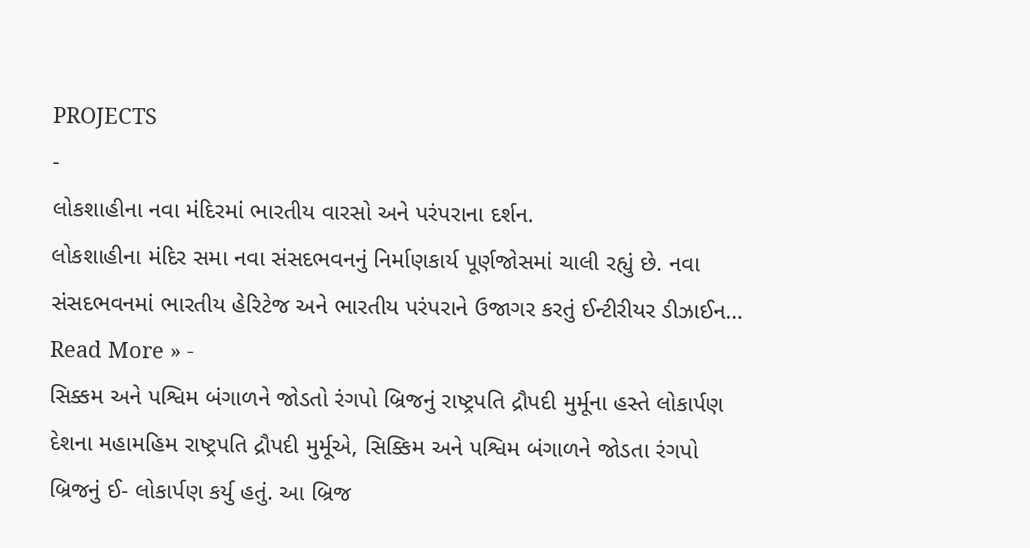PROJECTS
-
લોકશાહીના નવા મંદિરમાં ભારતીય વારસો અને પરંપરાના દર્શન.
લોકશાહીના મંદિર સમા નવા સંસદભવનનું નિર્માણકાર્ય પૂર્ણજોસમાં ચાલી રહ્યું છે. નવા સંસદભવનમાં ભારતીય હેરિટેજ અને ભારતીય પરંપરાને ઉજાગર કરતું ઈન્ટીરીયર ડીઝાઈન…
Read More » -
સિક્કમ અને પશ્વિમ બંગાળને જોડતો રંગપો બ્રિજનું રાષ્ટ્રપતિ દ્રૌપદી મુર્મૂના હસ્તે લોકાર્પણ
દેશના મહામહિમ રાષ્ટ્રપતિ દ્રૌપદી મુર્મૂએ, સિક્કિમ અને પશ્વિમ બંગાળને જોડતા રંગપો બ્રિજનું ઈ- લોકાર્પણ કર્યુ હતું. આ બ્રિજ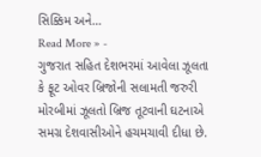સિક્કિમ અને…
Read More » -
ગુજરાત સહિત દેશભરમાં આવેલા ઝૂલતા કે ફૂટ ઓવર બ્રિજોની સલામતી જરુરી
મોરબીમાં ઝૂલતો બ્રિજ તૂટવાની ઘટનાએ સમગ્ર દેશવાસીઓને હચમચાવી દીધા છે.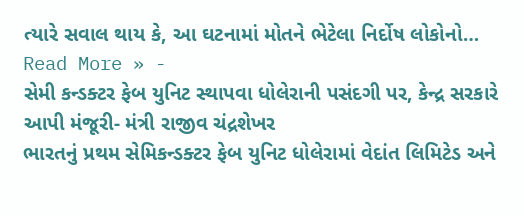ત્યારે સવાલ થાય કે, આ ઘટનામાં મોતને ભેટેલા નિર્દોષ લોકોનો…
Read More » -
સેમી કન્ડક્ટર ફેબ યુનિટ સ્થાપવા ધોલેરાની પસંદગી પર, કેન્દ્ર સરકારે આપી મંજૂરી- મંત્રી રાજીવ ચંદ્રશેખર
ભારતનું પ્રથમ સેમિકન્ડક્ટર ફેબ યુનિટ ધોલેરામાં વેદાંત લિમિટેડ અને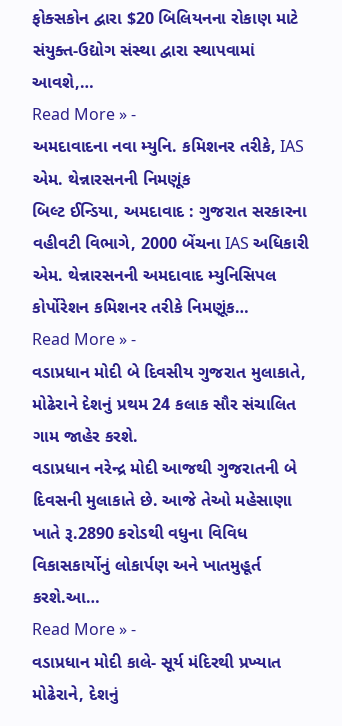ફોક્સકોન દ્વારા $20 બિલિયનના રોકાણ માટે સંયુક્ત-ઉદ્યોગ સંસ્થા દ્વારા સ્થાપવામાં આવશે,…
Read More » -
અમદાવાદના નવા મ્યુનિ. કમિશનર તરીકે, IAS એમ. થેન્નારસનની નિમણૂંક
બિલ્ટ ઈન્ડિયા, અમદાવાદ : ગુજરાત સરકારના વહીવટી વિભાગે, 2000 બેંચના IAS અધિકારી એમ. થેન્નારસનની અમદાવાદ મ્યુનિસિપલ કોર્પોરેશન કમિશનર તરીકે નિમણૂંક…
Read More » -
વડાપ્રધાન મોદી બે દિવસીય ગુજરાત મુલાકાતે, મોઢેરાને દેશનું પ્રથમ 24 કલાક સૌર સંચાલિત ગામ જાહેર કરશે.
વડાપ્રધાન નરેન્દ્ર મોદી આજથી ગુજરાતની બે દિવસની મુલાકાતે છે. આજે તેઓ મહેસાણા ખાતે રૂ.2890 કરોડથી વધુના વિવિધ વિકાસકાર્યોનું લોકાર્પણ અને ખાતમુહૂર્ત કરશે.આ…
Read More » -
વડાપ્રધાન મોદી કાલે- સૂર્ય મંદિરથી પ્રખ્યાત મોઢેરાને, દેશનું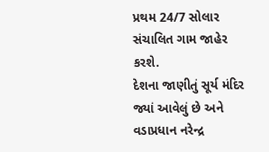પ્રથમ 24/7 સોલાર સંચાલિત ગામ જાહેર કરશે.
દેશના જાણીતું સૂર્ય મંદિર જ્યાં આવેલું છે અને વડાપ્રધાન નરેન્દ્ર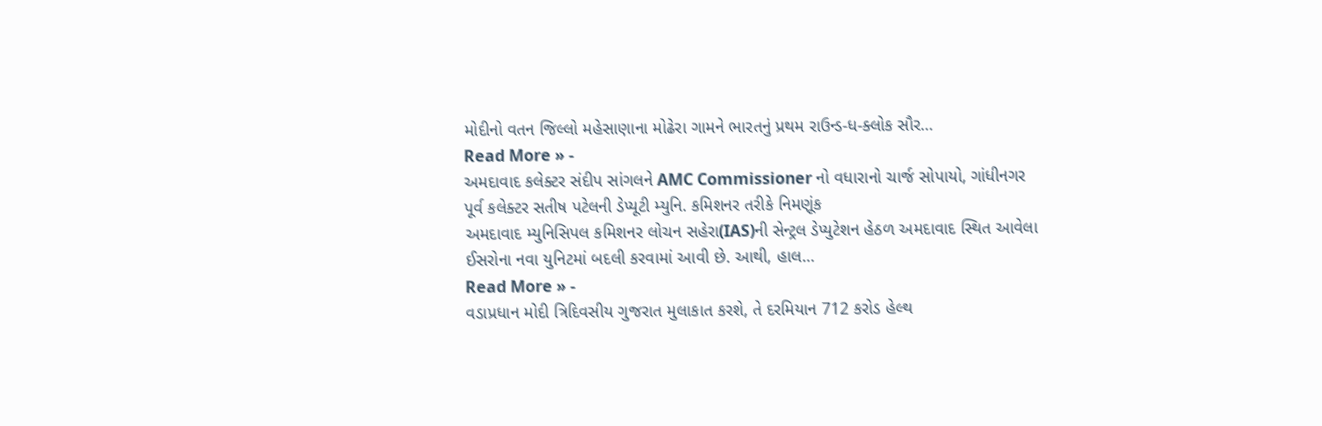મોદીનો વતન જિલ્લો મહેસાણાના મોઢેરા ગામને ભારતનું પ્રથમ રાઉન્ડ-ધ-ક્લોક સૌર…
Read More » -
અમદાવાદ કલેક્ટર સંદીપ સાંગલને AMC Commissioner નો વધારાનો ચાર્જ સોપાયો, ગાંધીનગર પૂર્વ કલેક્ટર સતીષ પટેલની ડેપ્યૂટી મ્યુનિ. કમિશનર તરીકે નિમણૂંક
અમદાવાદ મ્યુનિસિપલ કમિશનર લોચન સહેરા(IAS)ની સેન્ટ્રલ ડેપ્યુટેશન હેઠળ અમદાવાદ સ્થિત આવેલા ઈસરોના નવા યુનિટમાં બદલી કરવામાં આવી છે. આથી, હાલ…
Read More » -
વડાપ્રધાન મોદી ત્રિદિવસીય ગુજરાત મુલાકાત કરશે, તે દરમિયાન 712 કરોડ હેલ્થ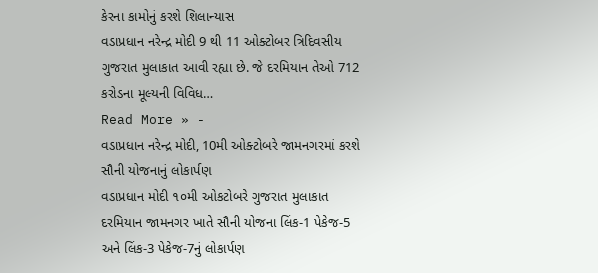કેરના કામોનું કરશે શિલાન્યાસ
વડાપ્રધાન નરેન્દ્ર મોદી 9 થી 11 ઓક્ટોબર ત્રિદિવસીય ગુજરાત મુલાકાત આવી રહ્યા છે. જે દરમિયાન તેઓ 712 કરોડના મૂલ્યની વિવિધ…
Read More » -
વડાપ્રધાન નરેન્દ્ર મોદી, 10મી ઓક્ટોબરે જામનગરમાં કરશે સૌની યોજનાનું લોકાર્પણ
વડાપ્રધાન મોદી ૧૦મી ઓકટોબરે ગુજરાત મુલાકાત દરમિયાન જામનગર ખાતે સૌની યોજના લિંક-1 પેકેજ-5 અને લિંક-3 પેકેજ-7નું લોકાર્પણ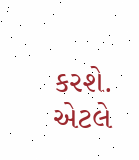કરશે. એટલે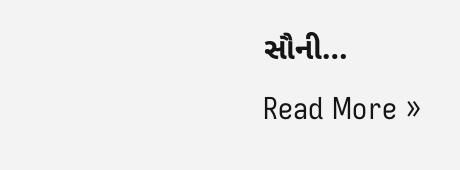સૌની…
Read More »